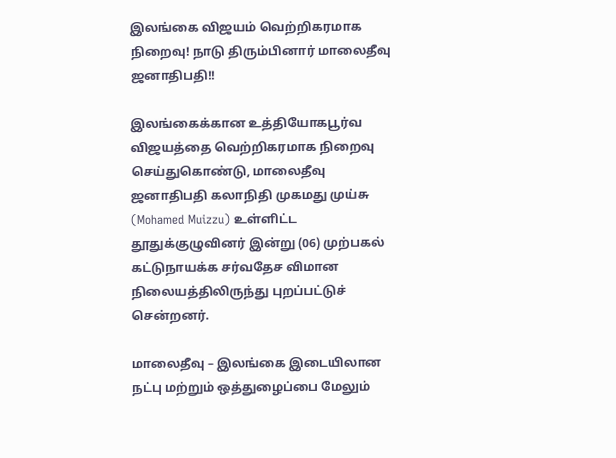இலங்கை விஜயம் வெற்றிகரமாக நிறைவு! நாடு திரும்பினார் மாலைதீவு ஜனாதிபதி!!

இலங்கைக்கான உத்தியோகபூர்வ விஜயத்தை வெற்றிகரமாக நிறைவு செய்துகொண்டு, மாலைதீவு ஜனாதிபதி கலாநிதி முகமது முய்சு (Mohamed Muizzu) உள்ளிட்ட தூதுக்குழுவினர் இன்று (06) முற்பகல் கட்டுநாயக்க சர்வதேச விமான நிலையத்திலிருந்து புறப்பட்டுச் சென்றனர்.

மாலைதீவு – இலங்கை இடையிலான நட்பு மற்றும் ஒத்துழைப்பை மேலும்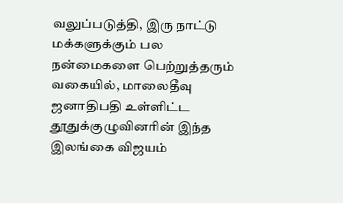வலுப்படுத்தி, இரு நாட்டு மக்களுக்கும் பல நன்மைகளை பெற்றுத்தரும் வகையில், மாலைதீவு ஜனாதிபதி உள்ளிட்ட தூதுக்குழுவினரின் இந்த இலங்கை விஜயம்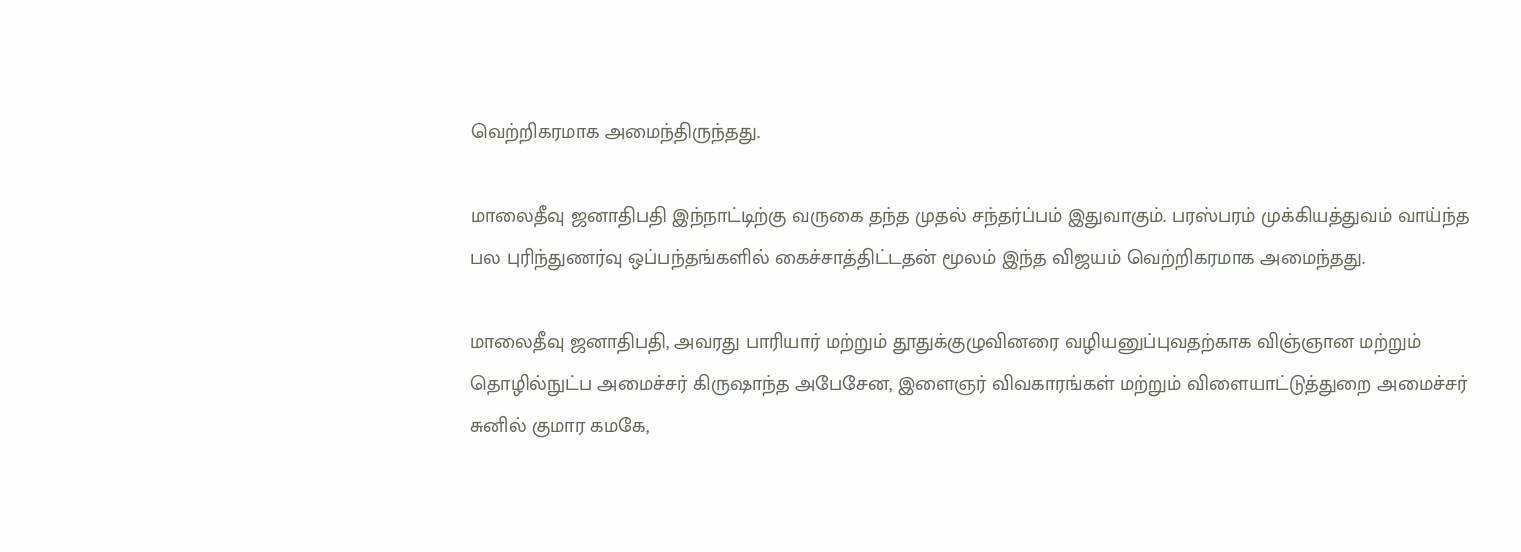வெற்றிகரமாக அமைந்திருந்தது.

மாலைதீவு ஜனாதிபதி இந்நாட்டிற்கு வருகை தந்த முதல் சந்தர்ப்பம் இதுவாகும். பரஸ்பரம் முக்கியத்துவம் வாய்ந்த பல புரிந்துணர்வு ஒப்பந்தங்களில் கைச்சாத்திட்டதன் மூலம் இந்த விஜயம் வெற்றிகரமாக அமைந்தது.

மாலைதீவு ஜனாதிபதி, அவரது பாரியார் மற்றும் தூதுக்குழுவினரை வழியனுப்புவதற்காக விஞ்ஞான மற்றும் தொழில்நுட்ப அமைச்சர் கிருஷாந்த அபேசேன, இளைஞர் விவகாரங்கள் மற்றும் விளையாட்டுத்துறை அமைச்சர் சுனில் குமார கமகே,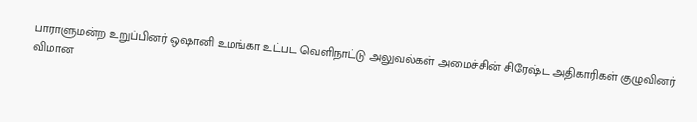பாராளுமன்ற உறுப்பினர் ஒஷானி உமங்கா உட்பட வெளிநாட்டு அலுவல்கள் அமைச்சின் சிரேஷ்ட அதிகாரிகள் குழுவினர் விமான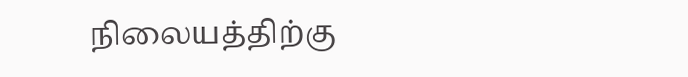நிலையத்திற்கு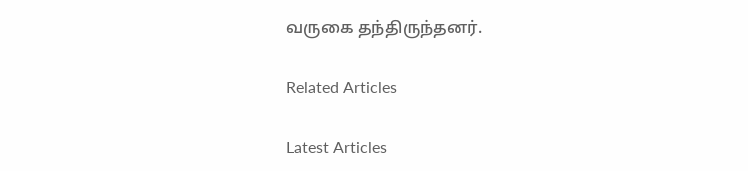வருகை தந்திருந்தனர்.

Related Articles

Latest Articles